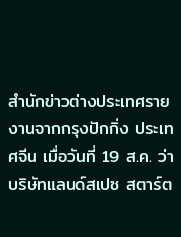สำนักข่าวต่างประเทศรายงานจากกรุงปักกิ่ง ประเทศจีน เมื่อวันที่ 19 ส.ค. ว่า บริษัทแลนด์สเปซ สตาร์ต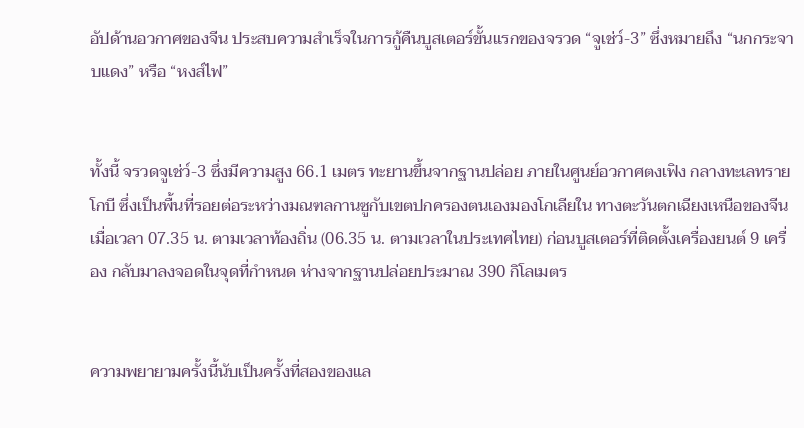อัปด้านอวกาศของจีน ประสบความสำเร็จในการกู้คืนบูสเตอร์ขั้นแรกของจรวด “จูเช่ว์-3” ซึ่งหมายถึง “นกกระจาบแดง” หรือ “หงส์ไฟ”


ทั้งนี้ จรวดจูเช่ว์-3 ซึ่งมีความสูง 66.1 เมตร ทะยานขึ้นจากฐานปล่อย ภายในศูนย์อวกาศตงเฟิง กลางทะเลทรายโกบี ซึ่งเป็นพื้นที่รอยต่อระหว่างมณฑลกานซูกับเขตปกครองตนเองมองโกเลียใน ทางตะวันตกเฉียงเหนือของจีน เมื่อเวลา 07.35 น. ตามเวลาท้องถิ่น (06.35 น. ตามเวลาในประเทศไทย) ก่อนบูสเตอร์ที่ติดตั้งเครื่องยนต์ 9 เครื่อง กลับมาลงจอดในจุดที่กำหนด ห่างจากฐานปล่อยประมาณ 390 กิโลเมตร


ความพยายามครั้งนี้นับเป็นครั้งที่สองของแล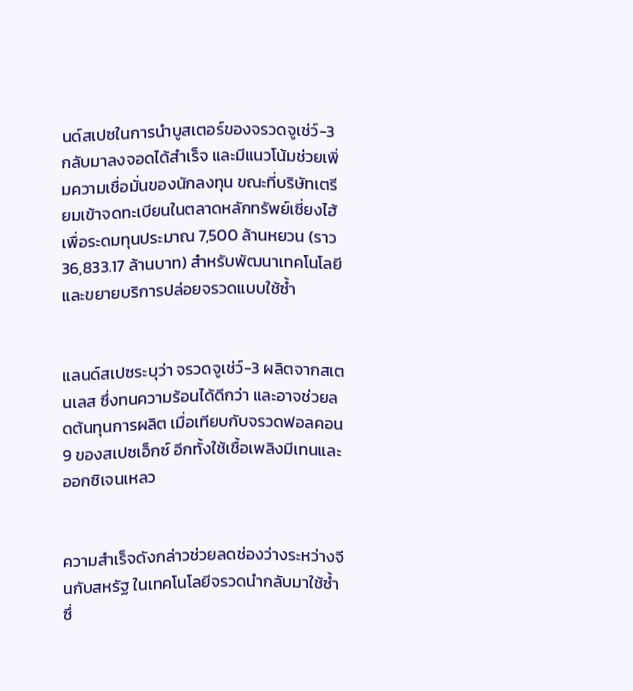นด์สเปซในการนำบูสเตอร์ของจรวดจูเช่ว์-3 กลับมาลงจอดได้สำเร็จ และมีแนวโน้มช่วยเพิ่มความเชื่อมั่นของนักลงทุน ขณะที่บริษัทเตรียมเข้าจดทะเบียนในตลาดหลักทรัพย์เซี่ยงไฮ้ เพื่อระดมทุนประมาณ 7,500 ล้านหยวน (ราว 36,833.17 ล้านบาท) สำหรับพัฒนาเทคโนโลยีและขยายบริการปล่อยจรวดแบบใช้ซ้ำ


แลนด์สเปซระบุว่า จรวดจูเช่ว์-3 ผลิตจากสเตนเลส ซึ่งทนความร้อนได้ดีกว่า และอาจช่วยลดต้นทุนการผลิต เมื่อเทียบกับจรวดฟอลคอน 9 ของสเปซเอ็กซ์ อีกทั้งใช้เชื้อเพลิงมีเทนและออกซิเจนเหลว


ความสำเร็จดังกล่าวช่วยลดช่องว่างระหว่างจีนกับสหรัฐ ในเทคโนโลยีจรวดนำกลับมาใช้ซ้ำ ซึ่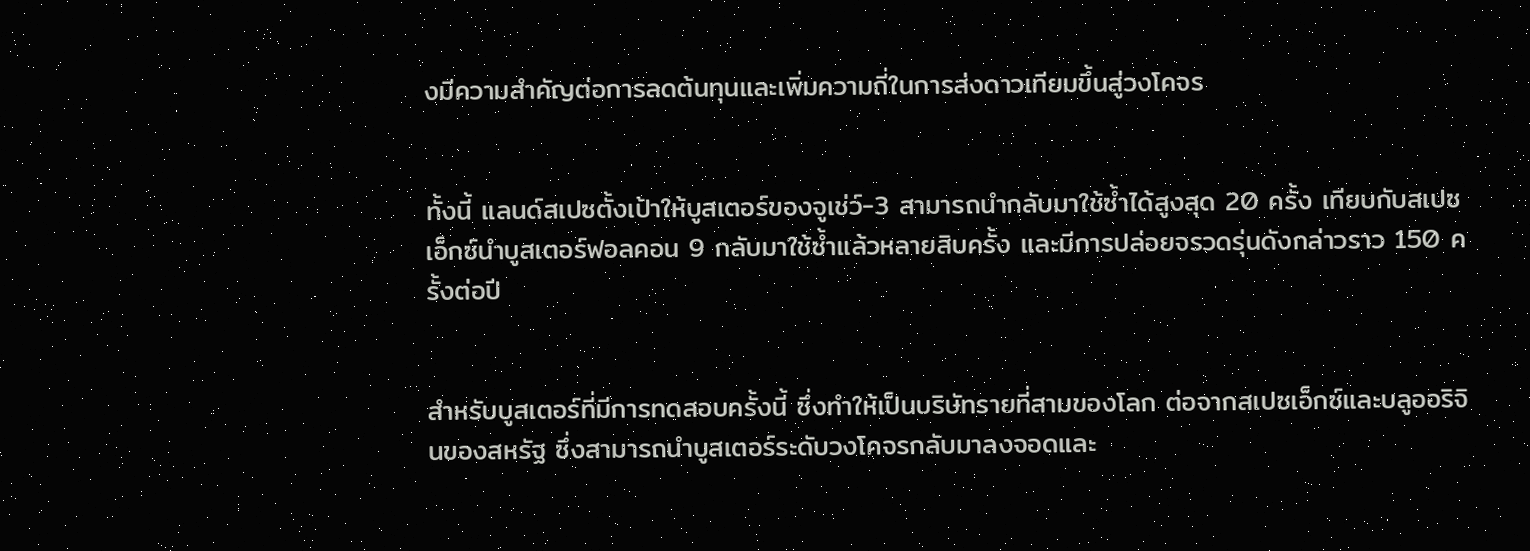งมีความสำคัญต่อการลดต้นทุนและเพิ่มความถี่ในการส่งดาวเทียมขึ้นสู่วงโคจร


ทั้งนี้ แลนด์สเปซตั้งเป้าให้บูสเตอร์ของจูเช่ว์-3 สามารถนำกลับมาใช้ซ้ำได้สูงสุด 20 ครั้ง เทียบกับสเปซเอ็กซ์นำบูสเตอร์ฟอลคอน 9 กลับมาใช้ซ้ำแล้วหลายสิบครั้ง และมีการปล่อยจรวดรุ่นดังกล่าวราว 150 ครั้งต่อปี


สำหรับบูสเตอร์ที่มีการทดสอบครั้งนี้ ซึ่งทำให้เป็นบริษัทรายที่สามของโลก ต่อจากสเปซเอ็กซ์และบลูออริจินของสหรัฐ ซึ่งสามารถนำบูสเตอร์ระดับวงโคจรกลับมาลงจอดและ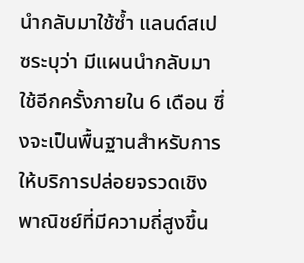นำกลับมาใช้ซ้ำ แลนด์สเปซระบุว่า มีแผนนำกลับมาใช้อีกครั้งภายใน 6 เดือน ซึ่งจะเป็นพื้นฐานสำหรับการให้บริการปล่อยจรวดเชิงพาณิชย์ที่มีความถี่สูงขึ้น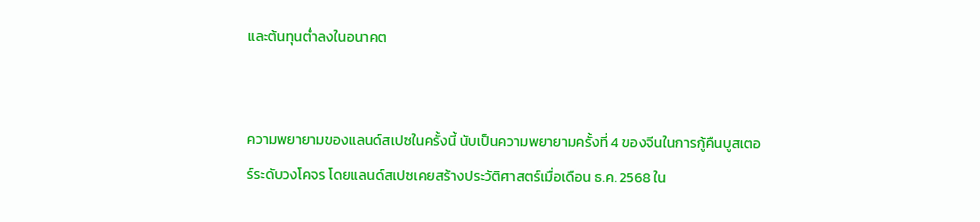และต้นทุนต่ำลงในอนาคต


ความพยายามของแลนด์สเปซในครั้งนี้ นับเป็นความพยายามครั้งที่ 4 ของจีนในการกู้คืนบูสเตอร์ระดับวงโคจร โดยแลนด์สเปซเคยสร้างประวัติศาสตร์เมื่อเดือน ธ.ค. 2568 ใน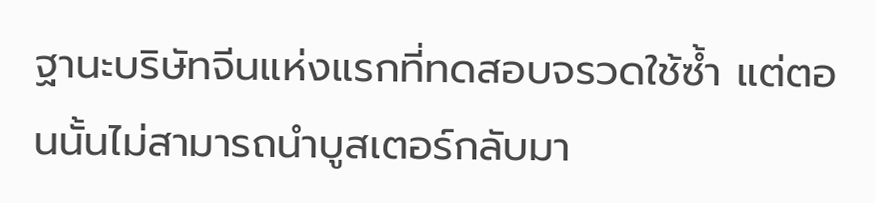ฐานะบริษัทจีนแห่งแรกที่ทดสอบจรวดใช้ซ้ำ แต่ตอนนั้นไม่สามารถนำบูสเตอร์กลับมา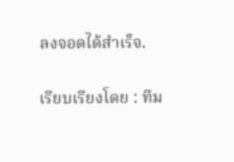ลงจอดได้สำเร็จ.

เรียบเรียงโดย : ทีม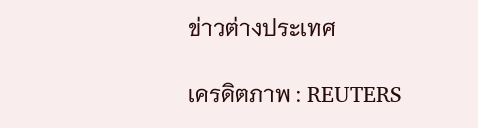ข่าวต่างประเทศ

เครดิตภาพ : REUTERS